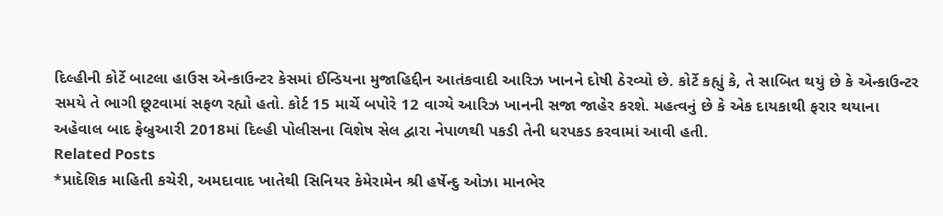દિલ્હીની કોર્ટે બાટલા હાઉસ એન્કાઉન્ટર કેસમાં ઈન્ડિયના મુજાહિદ્દીન આતંકવાદી આરિઝ ખાનને દોષી ઠેરવ્યો છે. કોર્ટે કહ્યું કે, તે સાબિત થયું છે કે એન્કાઉન્ટર સમયે તે ભાગી છૂટવામાં સફળ રહ્યો હતો. કોર્ટ 15 માર્ચે બપોરે 12 વાગ્યે આરિઝ ખાનની સજા જાહેર કરશે. મહત્વનું છે કે એક દાયકાથી ફરાર થયાના અહેવાલ બાદ ફેબ્રુઆરી 2018માં દિલ્હી પોલીસના વિશેષ સેલ દ્વારા નેપાળથી પકડી તેની ધરપકડ કરવામાં આવી હતી.
Related Posts
*પ્રાદેશિક માહિતી કચેરી, અમદાવાદ ખાતેથી સિનિયર કેમેરામેન શ્રી હર્ષેન્દુ ઓઝા માનભેર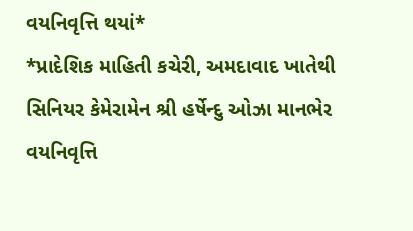વયનિવૃત્તિ થયાં*
*પ્રાદેશિક માહિતી કચેરી, અમદાવાદ ખાતેથી સિનિયર કેમેરામેન શ્રી હર્ષેન્દુ ઓઝા માનભેર વયનિવૃત્તિ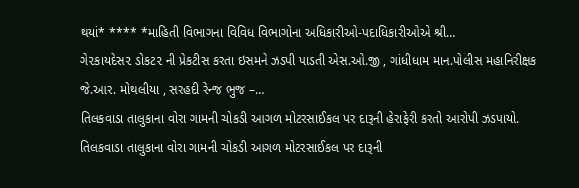થયાં* **** *માહિતી વિભાગના વિવિધ વિભાગોના અધિકારીઓ-પદાધિકારીઓએ શ્રી…
ગે૨કાયદેસ૨ ડોકટ૨ ની પ્રેકટીસ કરતા ઇસમને ઝડપી પાડતી એસ.ઓ.જી , ગાંધીધામ માન.પોલીસ મહાનિરીક્ષક જે.આર. મોથલીયા , સરહદી રેન્જ ભુજ –…
તિલકવાડા તાલુકાના વોરા ગામની ચોકડી આગળ મોટરસાઈકલ પર દારૂની હેરાફેરી કરતો આરોપી ઝડપાયો.
તિલકવાડા તાલુકાના વોરા ગામની ચોકડી આગળ મોટરસાઈકલ પર દારૂની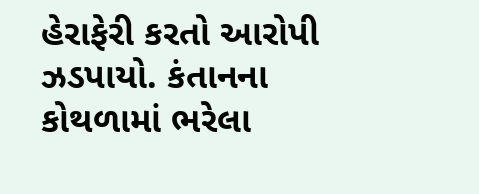હેરાફેરી કરતો આરોપી ઝડપાયો. કંતાનના કોથળામાં ભરેલા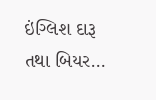ઇંગ્લિશ દારૂ તથા બિયર…